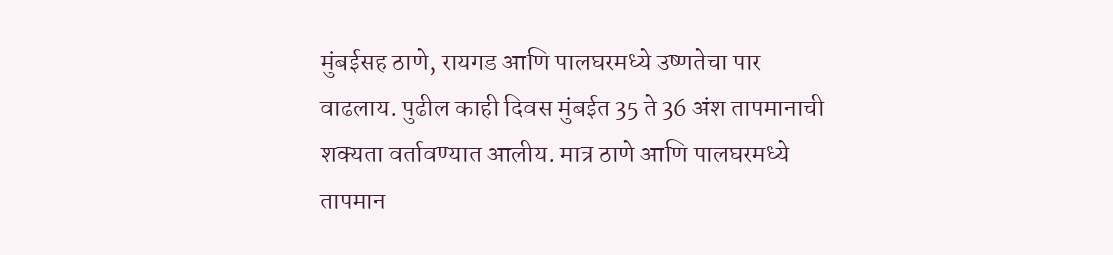मुंबईसह ठाणे, रायगड आणि पालघरमध्ये उष्णतेचा पार वाढलाय. पुढील काही दिवस मुंबईत 35 ते 36 अंश तापमानाची शक्यता वर्तावण्यात आलीय. मात्र ठाणे आणि पालघरमध्ये तापमान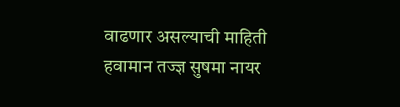वाढणार असल्याची माहिती हवामान तज्ज्ञ सुषमा नायर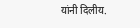यांनी दिलीय.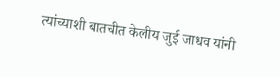त्यांच्याशी बातचीत केलीय जुई जाधव यांनी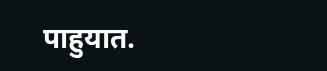पाहुयात.